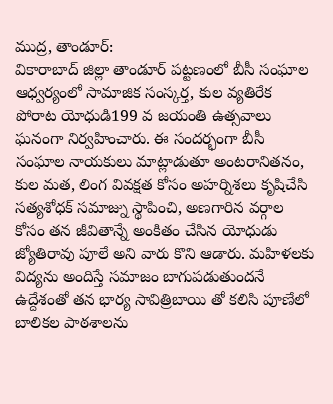ముద్ర, తాండూర్:
వికారాబాద్ జిల్లా తాండూర్ పట్టణంలో బీసీ సంఘాల ఆధ్వర్యంలో సామాజిక సంస్కర్త, కుల వ్యతిరేక పోరాట యోధుడి199 వ జయంతి ఉత్సవాలు ఘనంగా నిర్వహించారు. ఈ సందర్భంగా బీసీ సంఘాల నాయకులు మాట్లాడుతూ అంటరానితనం, కుల మత, లింగ వివక్షత కోసం అహర్నిశలు కృషిచేసి సత్యశోధక్ సమాజ్ను స్థాపించి, అణగారిన వర్గాల కోసం తన జీవితాన్నే అంకితం చేసిన యోధుడు జ్యోతిరావు పూలే అని వారు కొని ఆడారు. మహిళలకు విద్యను అందిస్తే సమాజం బాగుపడుతుందనే ఉద్దేశంతో తన భార్య సావిత్రిబాయి తో కలిసి పూణేలో బాలికల పాఠశాలను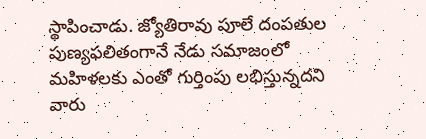స్థాపించాడు. జ్యోతిరావు పూలే దంపతుల పుణ్యఫలితంగానే నేడు సమాజంలో మహిళలకు ఎంతో గుర్తింపు లభిస్తున్నదని వారు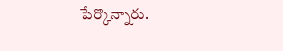పేర్కొన్నారు.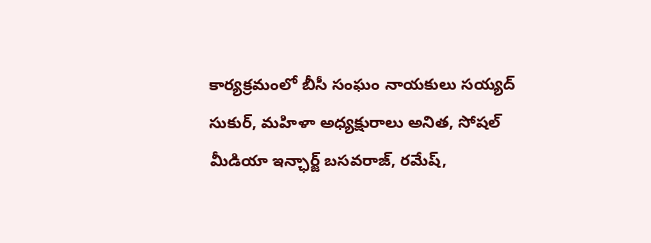కార్యక్రమంలో బీసీ సంఘం నాయకులు సయ్యద్ సుకుర్, మహిళా అధ్యక్షురాలు అనిత, సోషల్ మీడియా ఇన్ఛార్జ్ బసవరాజ్, రమేష్,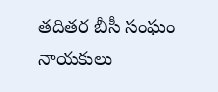తదితర బీసీ సంఘం నాయకులు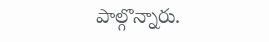పాల్గొన్నారు.